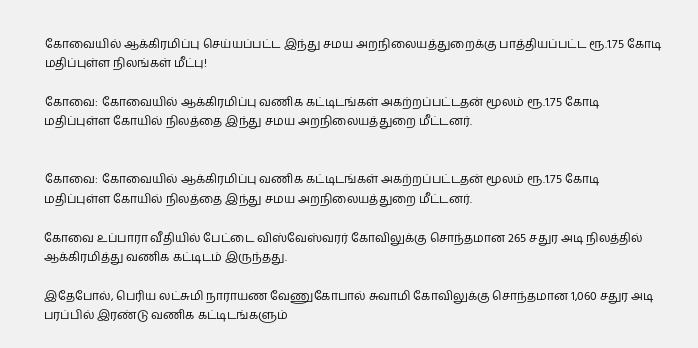கோவையில் ஆக்கிரமிப்பு செய்யப்பட்ட இந்து சமய அறநிலையத்துறைக்கு பாத்தியப்பட்ட ரூ.1.75 கோடி மதிப்புள்ள நிலங்கள் மீட்பு!

கோவை: கோவையில் ஆக்கிரமிப்பு வணிக கட்டிடங்கள் அகற்றப்பட்டதன் மூலம் ரூ.1.75 கோடி மதிப்புள்ள கோயில் நிலத்தை இந்து சமய அறநிலையத்துறை மீட்டனர்.


கோவை: கோவையில் ஆக்கிரமிப்பு வணிக கட்டிடங்கள் அகற்றப்பட்டதன் மூலம் ரூ.1.75 கோடி மதிப்புள்ள கோயில் நிலத்தை இந்து சமய அறநிலையத்துறை மீட்டனர்.

கோவை உப்பாரா வீதியில் பேட்டை விஸ்வேஸ்வரர் கோவிலுக்கு சொந்தமான 265 சதுர அடி நிலத்தில் ஆக்கிரமித்து வணிக கட்டிடம் இருந்தது.

இதேபோல், பெரிய லட்சுமி நாராயண வேணுகோபால் சுவாமி கோவிலுக்கு சொந்தமான 1,060 சதுர அடி பரப்பில் இரண்டு வணிக கட்டிடங்களும்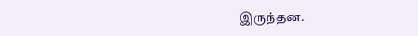இருந்தன.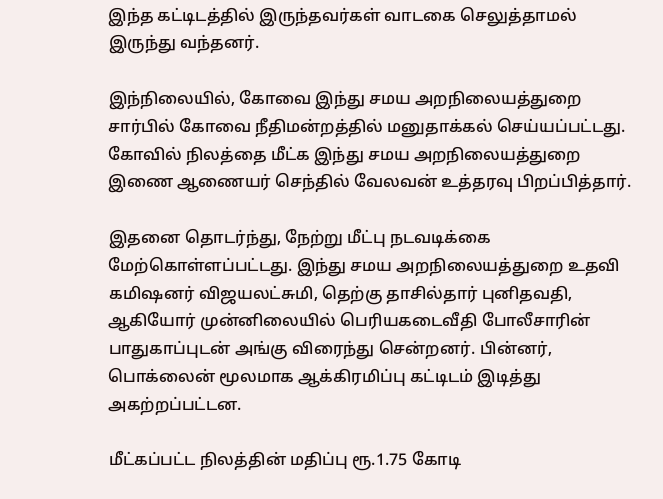இந்த கட்டிடத்தில் இருந்தவர்கள் வாடகை செலுத்தாமல் இருந்து வந்தனர்.

இந்நிலையில், கோவை இந்து சமய அறநிலையத்துறை சார்பில் கோவை நீதிமன்றத்தில் மனுதாக்கல் செய்யப்பட்டது. கோவில் நிலத்தை மீட்க இந்து சமய அறநிலையத்துறை இணை ஆணையர் செந்தில் வேலவன் உத்தரவு பிறப்பித்தார்.

இதனை தொடர்ந்து, நேற்று மீட்பு நடவடிக்கை மேற்கொள்ளப்பட்டது. இந்து சமய அறநிலையத்துறை உதவி கமிஷனர் விஜயலட்சுமி, தெற்கு தாசில்தார் புனிதவதி, ஆகியோர் முன்னிலையில் பெரியகடைவீதி போலீசாரின் பாதுகாப்புடன் அங்கு விரைந்து சென்றனர். பின்னர், பொக்லைன் மூலமாக ஆக்கிரமிப்பு கட்டிடம் இடித்து அகற்றப்பட்டன.

மீட்கப்பட்ட நிலத்தின் மதிப்பு ரூ.1.75 கோடி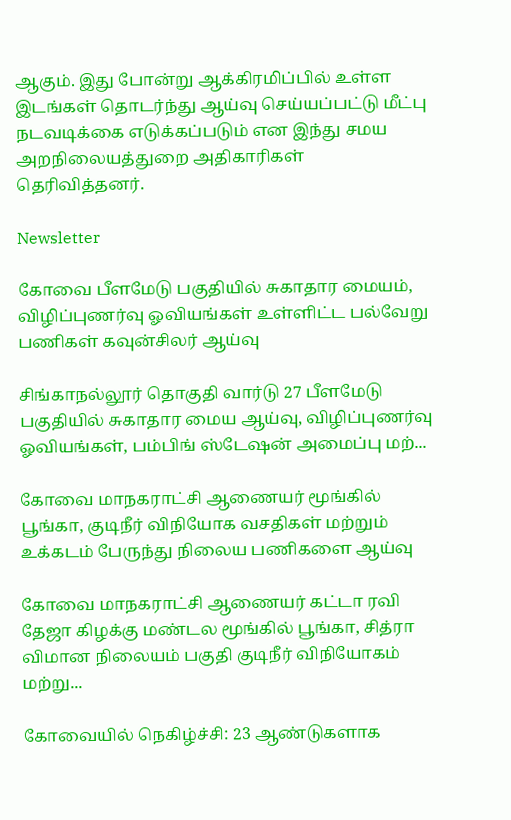ஆகும். இது போன்று ஆக்கிரமிப்பில் உள்ள இடங்கள் தொடர்ந்து ஆய்வு செய்யப்பட்டு மீட்பு நடவடிக்கை எடுக்கப்படும் என இந்து சமய அறநிலையத்துறை அதிகாரிகள் தெரிவித்தனர்.

Newsletter

கோவை பீளமேடு பகுதியில் சுகாதார மையம், விழிப்புணர்வு ஓவியங்கள் உள்ளிட்ட பல்வேறு பணிகள் கவுன்சிலர் ஆய்வு

சிங்காநல்லூர் தொகுதி வார்டு 27 பீளமேடு பகுதியில் சுகாதார மைய ஆய்வு, விழிப்புணர்வு ஓவியங்கள், பம்பிங் ஸ்டேஷன் அமைப்பு மற்...

கோவை மாநகராட்சி ஆணையர் மூங்கில் பூங்கா, குடிநீர் விநியோக வசதிகள் மற்றும் உக்கடம் பேருந்து நிலைய பணிகளை ஆய்வு

கோவை மாநகராட்சி ஆணையர் கட்டா ரவி தேஜா கிழக்கு மண்டல மூங்கில் பூங்கா, சித்ரா விமான நிலையம் பகுதி குடிநீர் விநியோகம் மற்று...

கோவையில் நெகிழ்ச்சி: 23 ஆண்டுகளாக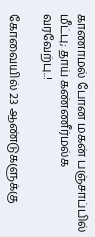காணாமல் போன மகன் பஞ்சாப்பில் மீட்பு; தாய் கண்ணீர்மல்க வரவேற்பு..!

கோவையில் 23 ஆண்டுகளுக்கு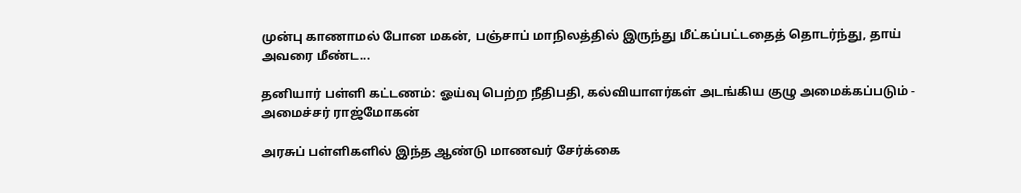முன்பு காணாமல் போன மகன், பஞ்சாப் மாநிலத்தில் இருந்து மீட்கப்பட்டதைத் தொடர்ந்து, தாய் அவரை மீண்ட...

தனியார் பள்ளி கட்டணம்: ஓய்வு பெற்ற நீதிபதி, கல்வியாளர்கள் அடங்கிய குழு அமைக்கப்படும் - அமைச்சர் ராஜ்மோகன்

அரசுப் பள்ளிகளில் இந்த ஆண்டு மாணவர் சேர்க்கை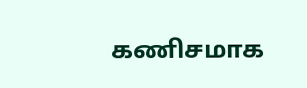கணிசமாக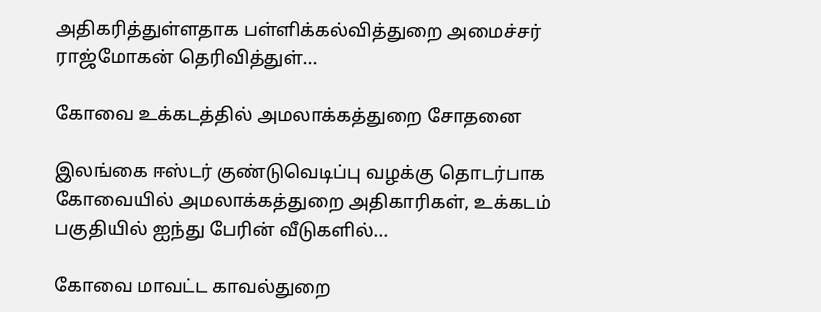அதிகரித்துள்ளதாக பள்ளிக்கல்வித்துறை அமைச்சர் ராஜ்மோகன் தெரிவித்துள்...

கோவை உக்கடத்தில் அமலாக்கத்துறை சோதனை

இலங்கை ஈஸ்டர் குண்டுவெடிப்பு வழக்கு தொடர்பாக கோவையில் அமலாக்கத்துறை அதிகாரிகள், உக்கடம் பகுதியில் ஐந்து பேரின் வீடுகளில்...

கோவை மாவட்ட காவல்துறை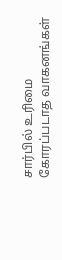சார்பில் உரிமை கோரப்படாத வாகனங்கள்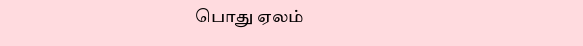பொது ஏலம்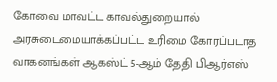கோவை மாவட்ட காவல்துறையால் அரசுடைமையாக்கப்பட்ட உரிமை கோரப்படாத வாகனங்கள் ஆகஸ்ட் 5-ஆம் தேதி பிஆர்எஸ்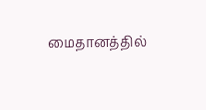மைதானத்தில்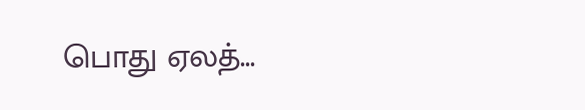பொது ஏலத்...